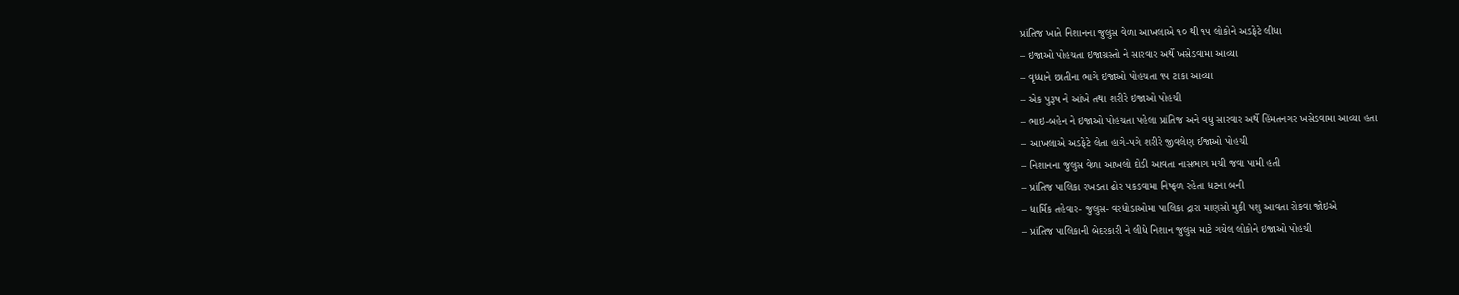પ્રાંતિજ ખાતે નિશાનના જુલુસ વેળા આખલાએ ૧૦ થી ૧૫ લોકોને અડફેટે લીધા
– ઇજાઓ પોહચતા ઇજાગ્રસ્તો ને સારવાર અર્થે ખસેડવામા આવ્યા
– વૃધ્ધાને છાતીના ભાગે ઇજાઓ પોહચતા ૧૫ ટાકા આવ્યા
– એક પુરૂષ ને આંખે તથા શરીરે ઇજાઓ પોહચી
– ભાઇ-બહેન ને ઇજાઓ પોહચતા પહેલા પ્રાંતિજ અને વધુ સારવાર અર્થે હિંમતનગર ખસેડવામા આવ્યા હતા
– આખલાએ અડફેટે લેતા હાગે-પગે શરીરે જીવલેણ ઈજાઓ પોહચી
– નિશાનના જુલુસ વેળા આખલો દોડી આવતા નાસભાગ મચી જવા પામી હતી
– પ્રાંતિજ પાલિકા રખડતા ઢોર પકડવામા નિષ્ફળ રહેતા ધટના બની
– ધાર્મિક તહેવાર- જુલુસ- વરધોડાઓમા પાલિકા દ્રારા માણસો મુકી પશુ આવતા રોકવા જોઇએ
– પ્રાંતિજ પાલિકાની બેદરકારી ને લીધે નિશાન જુલુસ માટે ગયેલ લોકોને ઇજાઓ પોહચી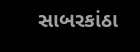સાબરકાંઠા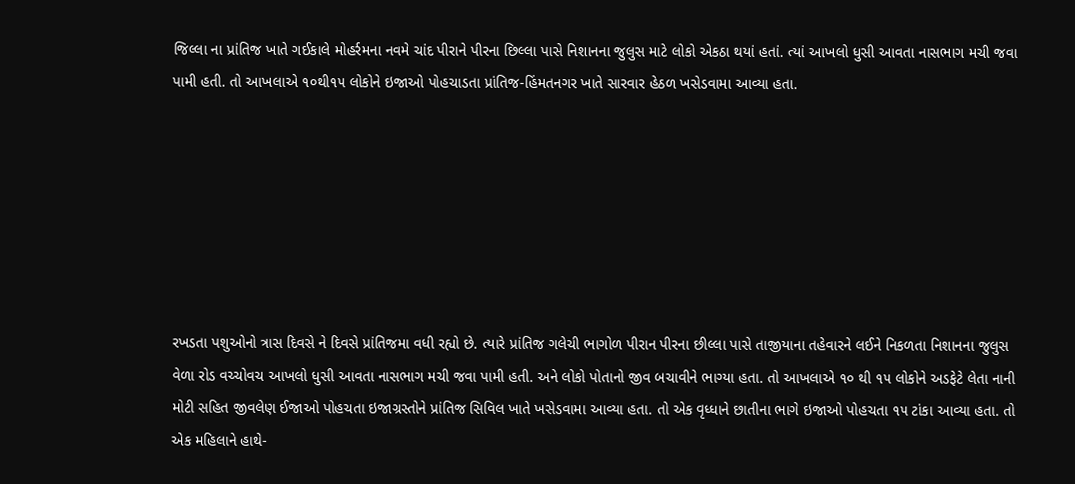જિલ્લા ના પ્રાંતિજ ખાતે ગઈકાલે મોહર્રમના નવમે ચાંદ પીરાને પીરના છિલ્લા પાસે નિશાનના જુલુસ માટે લોકો એકઠા થયાં હતાં. ત્યાં આખલો ધુસી આવતા નાસભાગ મચી જવા પામી હતી. તો આખલાએ ૧૦થી૧૫ લોકોને ઇજાઓ પોહચાડતા પ્રાંતિજ-હિંમતનગર ખાતે સારવાર હેઠળ ખસેડવામા આવ્યા હતા.







રખડતા પશુઓનો ત્રાસ દિવસે ને દિવસે પ્રાંતિજમા વધી રહ્યો છે. ત્યારે પ્રાંતિજ ગલેચી ભાગોળ પીરાન પીરના છીલ્લા પાસે તાજીયાના તહેવારને લઈને નિકળતા નિશાનના જુલુસ વેળા રોડ વચ્ચોવચ આખલો ધુસી આવતા નાસભાગ મચી જવા પામી હતી. અને લોકો પોતાનો જીવ બચાવીને ભાગ્યા હતા. તો આખલાએ ૧૦ થી ૧૫ લોકોને અડફેટે લેતા નાની મોટી સહિત જીવલેણ ઈજાઓ પોહચતા ઇજાગ્રસ્તોને પ્રાંતિજ સિવિલ ખાતે ખસેડવામા આવ્યા હતા. તો એક વૃધ્ધાને છાતીના ભાગે ઇજાઓ પોહચતા ૧૫ ટાંકા આવ્યા હતા. તો એક મહિલાને હાથે-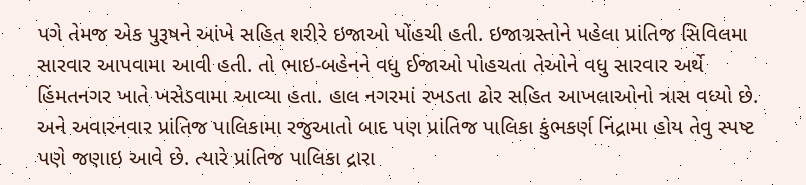પગે તેમજ એક પુરૂષને આંખે સહિત શરીરે ઇજાઓ પોંહચી હતી. ઇજાગ્રસ્તોને પહેલા પ્રાંતિજ સિવિલમા સારવાર આપવામા આવી હતી. તો ભાઇ-બહેનને વધુ ઈજાઓ પોહચતા તેઓને વધુ સારવાર અર્થે હિંમતનગર ખાતે ખસેડવામા આવ્યા હતા. હાલ નગરમાં રખડતા ઢોર સહિત આખલાઓનો ત્રાસ વધ્યો છે. અને અવારનવાર પ્રાંતિજ પાલિકામા રજુઆતો બાદ પણ પ્રાંતિજ પાલિકા કુંભકર્ણ નિંદ્રામા હોય તેવુ સ્પષ્ટ પણે જણાઇ આવે છે. ત્યારે પ્રાંતિજ પાલિકા દ્રારા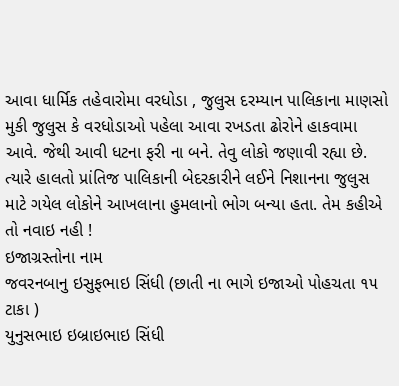આવા ધાર્મિક તહેવારોમા વરધોડા , જુલુસ દરમ્યાન પાલિકાના માણસો મુકી જુલુસ કે વરધોડાઓ પહેલા આવા રખડતા ઢોરોને હાકવામા આવે. જેથી આવી ધટના ફરી ના બને. તેવુ લોકો જણાવી રહ્યા છે. ત્યારે હાલતો પ્રાંતિજ પાલિકાની બેદરકારીને લઈને નિશાનના જુલુસ માટે ગયેલ લોકોને આખલાના હુમલાનો ભોગ બન્યા હતા. તેમ કહીએ તો નવાઇ નહી !
ઇજાગ્રસ્તોના નામ
જવરનબાનુ ઇસુફભાઇ સિંધી (છાતી ના ભાગે ઇજાઓ પોહચતા ૧૫ ટાકા )
યુનુસભાઇ ઇબ્રાઇભાઇ સિંધી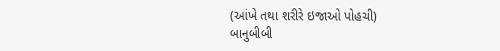(આંખે તથા શરીરે ઇજાઓ પોહચી)
બાનુબીબી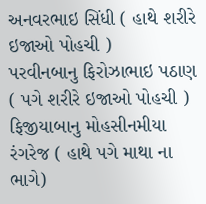અનવરભાઇ સિંધી ( હાથે શરીરે ઇજાઓ પોહચી )
પરવીનબાનુ ફિરોઝાભાઇ પઠાણ ( પગે શરીરે ઇજાઓ પોહચી )
ફિજીયાબાનુ મોહસીનમીયા રંગરેજ ( હાથે પગે માથા ના ભાગે)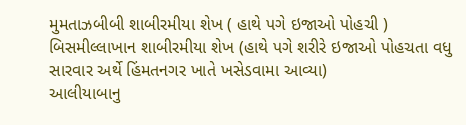મુમતાઝબીબી શાબીરમીયા શેખ ( હાથે પગે ઇજાઓ પોહચી )
બિસમીલ્લાખાન શાબીરમીયા શેખ (હાથે પગે શરીરે ઇજાઓ પોહચતા વધુ સારવાર અર્થે હિંમતનગર ખાતે ખસેડવામા આવ્યા)
આલીયાબાનુ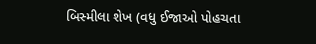બિસ્મીલા શેખ (વધુ ઈજાઓ પોહચતા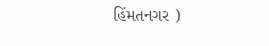હિંમતનગર )